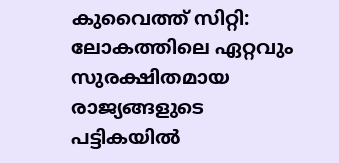കുവൈത്ത് സിറ്റി: ലോകത്തിലെ ഏറ്റവും സുരക്ഷിതമായ രാജ്യങ്ങളുടെ പട്ടികയിൽ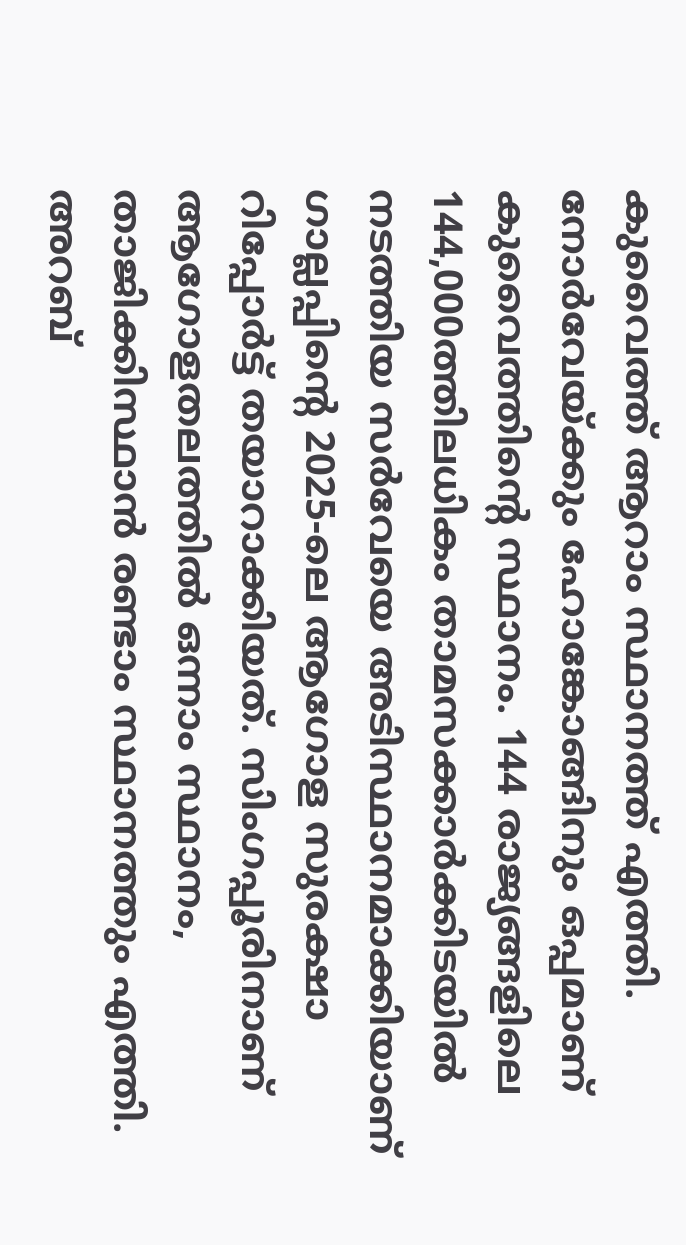കുവൈത്ത് ആറാം സ്ഥാനത്ത് എത്തി. നോർവേയ്ക്കും ഹോങ്കോങ്ങിനും ഒപ്പമാണ് കുവൈത്തിന്റെ സ്ഥാനം. 144 രാജ്യങ്ങളിലെ 144,000ത്തിലധികം താമസക്കാർക്കിടയിൽ നടത്തിയ സർവേയെ അടിസ്ഥാനമാക്കിയാണ് ഗാല്ലപ്പിന്റെ 2025-ലെ ആഗോള സുരക്ഷാ റിപ്പോർട്ട് തയാറാക്കിയത്. സിംഗപ്പൂരിനാണ് ആഗോളതലത്തിൽ ഒന്നാം സ്ഥാനം, താജിക്കിസ്ഥാൻ രണ്ടാം സ്ഥാനത്തും എത്തി. അറബ്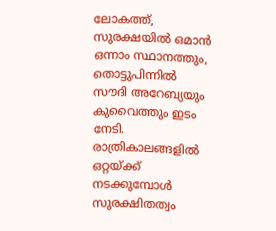ലോകത്ത്, സുരക്ഷയിൽ ഒമാൻ ഒന്നാം സ്ഥാനത്തും, തൊട്ടുപിന്നിൽ സൗദി അറേബ്യയും കുവൈത്തും ഇടം നേടി.
രാത്രികാലങ്ങളിൽ ഒറ്റയ്ക്ക് നടക്കുമ്പോൾ സുരക്ഷിതത്വം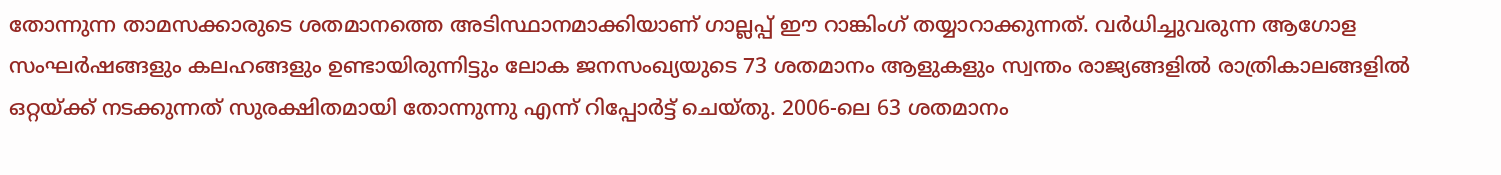തോന്നുന്ന താമസക്കാരുടെ ശതമാനത്തെ അടിസ്ഥാനമാക്കിയാണ് ഗാല്ലപ്പ് ഈ റാങ്കിംഗ് തയ്യാറാക്കുന്നത്. വർധിച്ചുവരുന്ന ആഗോള സംഘർഷങ്ങളും കലഹങ്ങളും ഉണ്ടായിരുന്നിട്ടും ലോക ജനസംഖ്യയുടെ 73 ശതമാനം ആളുകളും സ്വന്തം രാജ്യങ്ങളിൽ രാത്രികാലങ്ങളിൽ ഒറ്റയ്ക്ക് നടക്കുന്നത് സുരക്ഷിതമായി തോന്നുന്നു എന്ന് റിപ്പോർട്ട് ചെയ്തു. 2006-ലെ 63 ശതമാനം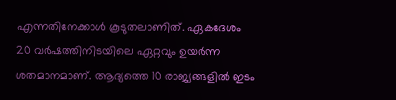എന്നതിനേക്കാൾ കൂടുതലാണിത്. ഏകദേശം 20 വർഷത്തിനിടയിലെ ഏറ്റവും ഉയർന്ന ശതമാനമാണ്. ആദ്യത്തെ 10 രാജ്യങ്ങളിൽ ഇടം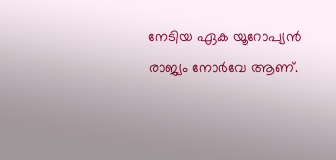നേടിയ ഏക യൂറോപ്യൻ രാജ്യം നോർവേ ആണ്.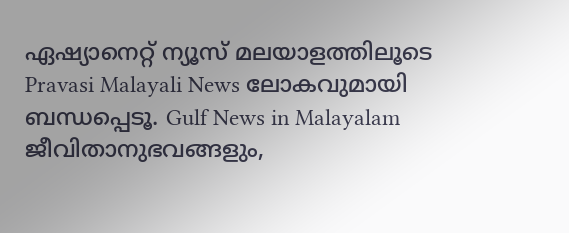ഏഷ്യാനെറ്റ് ന്യൂസ് മലയാളത്തിലൂടെ Pravasi Malayali News ലോകവുമായി ബന്ധപ്പെടൂ. Gulf News in Malayalam ജീവിതാനുഭവങ്ങളും,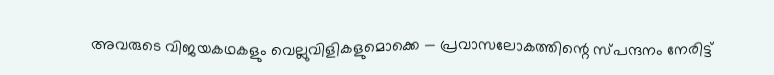അവരുടെ വിജയകഥകളും വെല്ലുവിളികളുമൊക്കെ — പ്രവാസലോകത്തിന്റെ സ്പന്ദനം നേരിട്ട്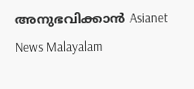അനുഭവിക്കാൻ Asianet News Malayalam